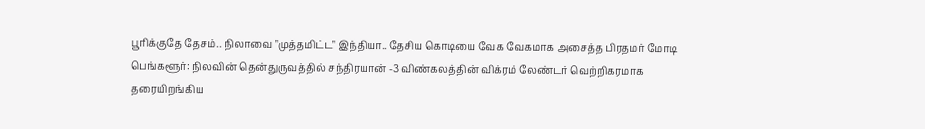பூரிக்குதே தேசம்.. நிலாவை "முத்தமிட்ட" இந்தியா.. தேசிய கொடியை வேக வேகமாக அசைத்த பிரதமர் மோடி
பெங்களூர்: நிலவின் தென்துருவத்தில் சந்திரயான் -3 விண்கலத்தின் விக்ரம் லேண்டர் வெற்றிகரமாக தரையிறங்கிய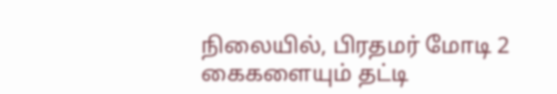நிலையில், பிரதமர் மோடி 2 கைகளையும் தட்டி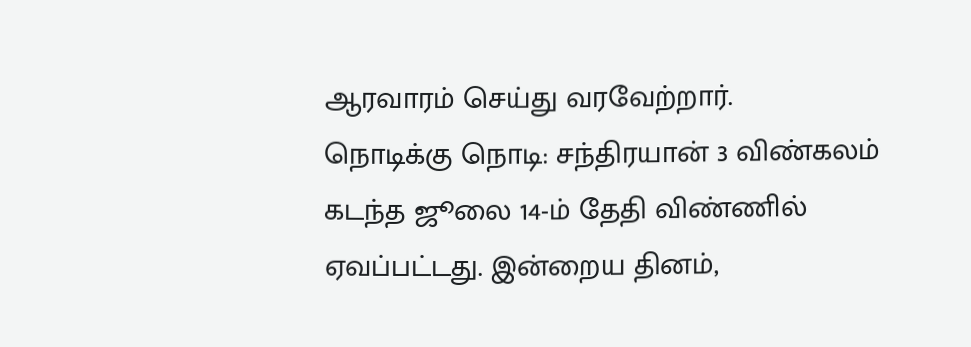ஆரவாரம் செய்து வரவேற்றார்.
நொடிக்கு நொடி: சந்திரயான் 3 விண்கலம் கடந்த ஜூலை 14-ம் தேதி விண்ணில் ஏவப்பட்டது. இன்றைய தினம்,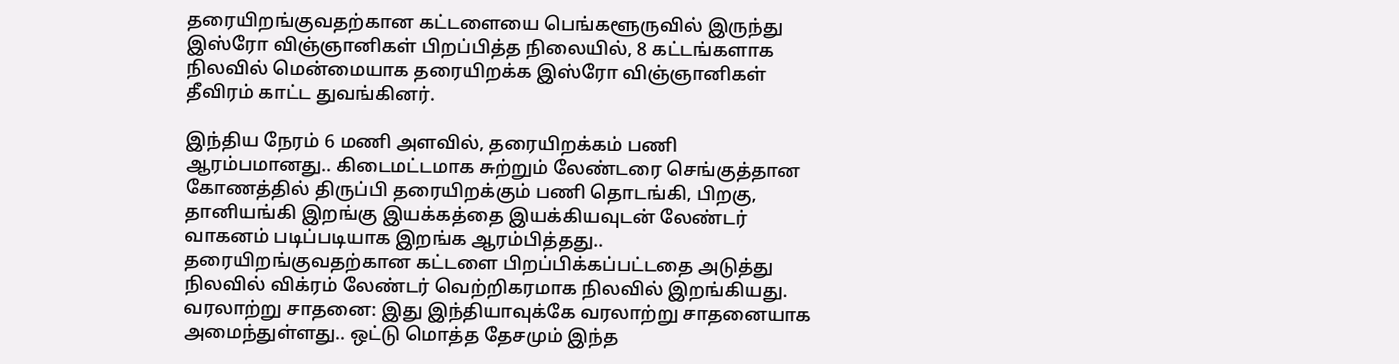தரையிறங்குவதற்கான கட்டளையை பெங்களூருவில் இருந்து இஸ்ரோ விஞ்ஞானிகள் பிறப்பித்த நிலையில், 8 கட்டங்களாக நிலவில் மென்மையாக தரையிறக்க இஸ்ரோ விஞ்ஞானிகள் தீவிரம் காட்ட துவங்கினர்.

இந்திய நேரம் 6 மணி அளவில், தரையிறக்கம் பணி ஆரம்பமானது.. கிடைமட்டமாக சுற்றும் லேண்டரை செங்குத்தான கோணத்தில் திருப்பி தரையிறக்கும் பணி தொடங்கி, பிறகு, தானியங்கி இறங்கு இயக்கத்தை இயக்கியவுடன் லேண்டர் வாகனம் படிப்படியாக இறங்க ஆரம்பித்தது.. தரையிறங்குவதற்கான கட்டளை பிறப்பிக்கப்பட்டதை அடுத்து நிலவில் விக்ரம் லேண்டர் வெற்றிகரமாக நிலவில் இறங்கியது.
வரலாற்று சாதனை: இது இந்தியாவுக்கே வரலாற்று சாதனையாக அமைந்துள்ளது.. ஒட்டு மொத்த தேசமும் இந்த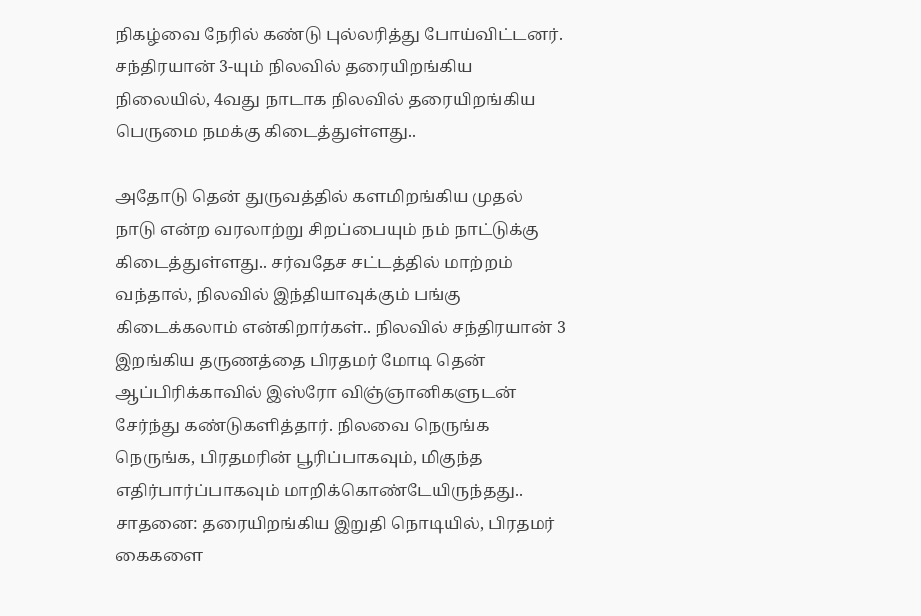நிகழ்வை நேரில் கண்டு புல்லரித்து போய்விட்டனர். சந்திரயான் 3-யும் நிலவில் தரையிறங்கிய நிலையில், 4வது நாடாக நிலவில் தரையிறங்கிய பெருமை நமக்கு கிடைத்துள்ளது..

அதோடு தென் துருவத்தில் களமிறங்கிய முதல் நாடு என்ற வரலாற்று சிறப்பையும் நம் நாட்டுக்கு கிடைத்துள்ளது.. சர்வதேச சட்டத்தில் மாற்றம் வந்தால், நிலவில் இந்தியாவுக்கும் பங்கு கிடைக்கலாம் என்கிறார்கள்.. நிலவில் சந்திரயான் 3 இறங்கிய தருணத்தை பிரதமர் மோடி தென் ஆப்பிரிக்காவில் இஸ்ரோ விஞ்ஞானிகளுடன் சேர்ந்து கண்டுகளித்தார். நிலவை நெருங்க நெருங்க, பிரதமரின் பூரிப்பாகவும், மிகுந்த எதிர்பார்ப்பாகவும் மாறிக்கொண்டேயிருந்தது..
சாதனை: தரையிறங்கிய இறுதி நொடியில், பிரதமர் கைகளை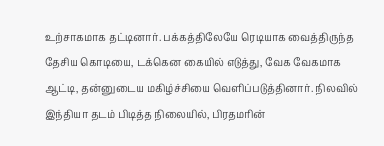உற்சாகமாக தட்டினார். பக்கத்திலேயே ரெடியாக வைத்திருந்த தேசிய கொடியை, டக்கென கையில் எடுத்து, வேக வேகமாக ஆட்டி, தன்னுடைய மகிழ்ச்சியை வெளிப்படுத்தினார். நிலவில் இந்தியா தடம் பிடித்த நிலையில், பிரதமரின்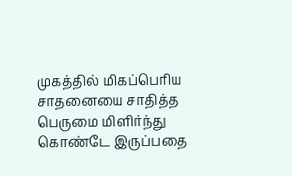முகத்தில் மிகப்பெரிய சாதனையை சாதித்த பெருமை மிளிர்ந்து கொண்டே இருப்பதை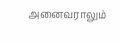அனைவராலும்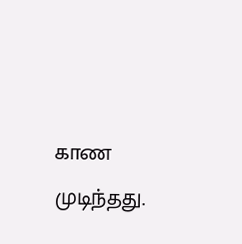காண முடிந்தது.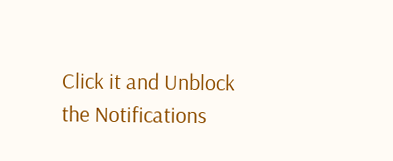Click it and Unblock the Notifications